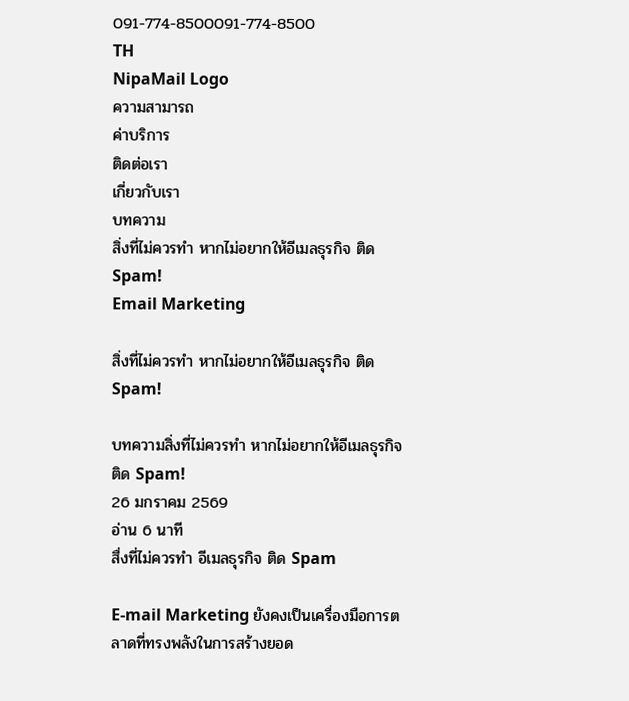091-774-8500091-774-8500
TH
NipaMail Logo
ความสามารถ
ค่าบริการ
ติดต่อเรา
เกี่ยวกับเรา
บทความ
สิ่งที่ไม่ควรทำ หากไม่อยากให้อีเมลธุรกิจ ติด Spam!
Email Marketing

สิ่งที่ไม่ควรทำ หากไม่อยากให้อีเมลธุรกิจ ติด Spam!

บทความสิ่งที่ไม่ควรทำ หากไม่อยากให้อีเมลธุรกิจ ติด Spam!
26 มกราคม 2569
อ่าน 6 นาที
สื่งที่ไม่ควรทำ อีเมลธุรกิจ ติด Spam

E-mail Marketing ยังคงเป็นเครื่องมือการตลาดที่ทรงพลังในการสร้างยอด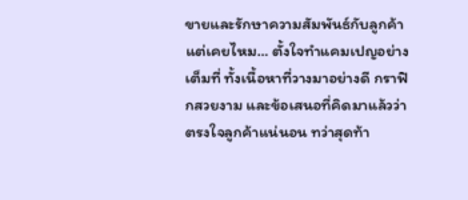ขายและรักษาความสัมพันธ์กับลูกค้า แต่เคยไหม… ตั้งใจทำแคมเปญอย่างเต็มที่ ทั้งเนื้อหาที่วางมาอย่างดี กราฟิกสวยงาม และข้อเสนอที่คิดมาแล้วว่าตรงใจลูกค้าแน่นอน ทว่าสุดท้า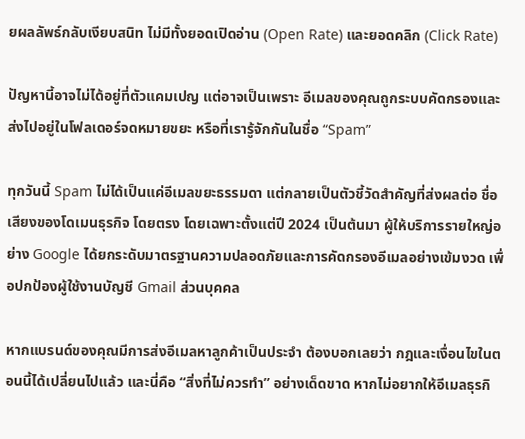ยผลลัพธ์กลับเงียบสนิท ไม่มีทั้งยอดเปิดอ่าน (Open Rate) และยอดคลิก (Click Rate)

ปัญหานี้อาจไม่ได้อยู่ที่ตัวแคมเปญ แต่อาจเป็นเพราะ อีเมลของคุณถูกระบบคัดกรองและส่งไปอยู่ในโฟลเดอร์จดหมายขยะ หรือที่เรารู้จักกันในชื่อ “Spam”

ทุกวันนี้ Spam ไม่ได้เป็นแค่อีเมลขยะธรรมดา แต่กลายเป็นตัวชี้วัดสำคัญที่ส่งผลต่อ ชื่อเสียงของโดเมนธุรกิจ โดยตรง โดยเฉพาะตั้งแต่ปี 2024 เป็นต้นมา ผู้ให้บริการรายใหญ่อย่าง Google ได้ยกระดับมาตรฐานความปลอดภัยและการคัดกรองอีเมลอย่างเข้มงวด เพื่อปกป้องผู้ใช้งานบัญชี Gmail ส่วนบุคคล

หากแบรนด์ของคุณมีการส่งอีเมลหาลูกค้าเป็นประจำ ต้องบอกเลยว่า กฎและเงื่อนไขในตอนนี้ได้เปลี่ยนไปแล้ว และนี่คือ “สิ่งที่ไม่ควรทำ” อย่างเด็ดขาด หากไม่อยากให้อีเมลธุรกิ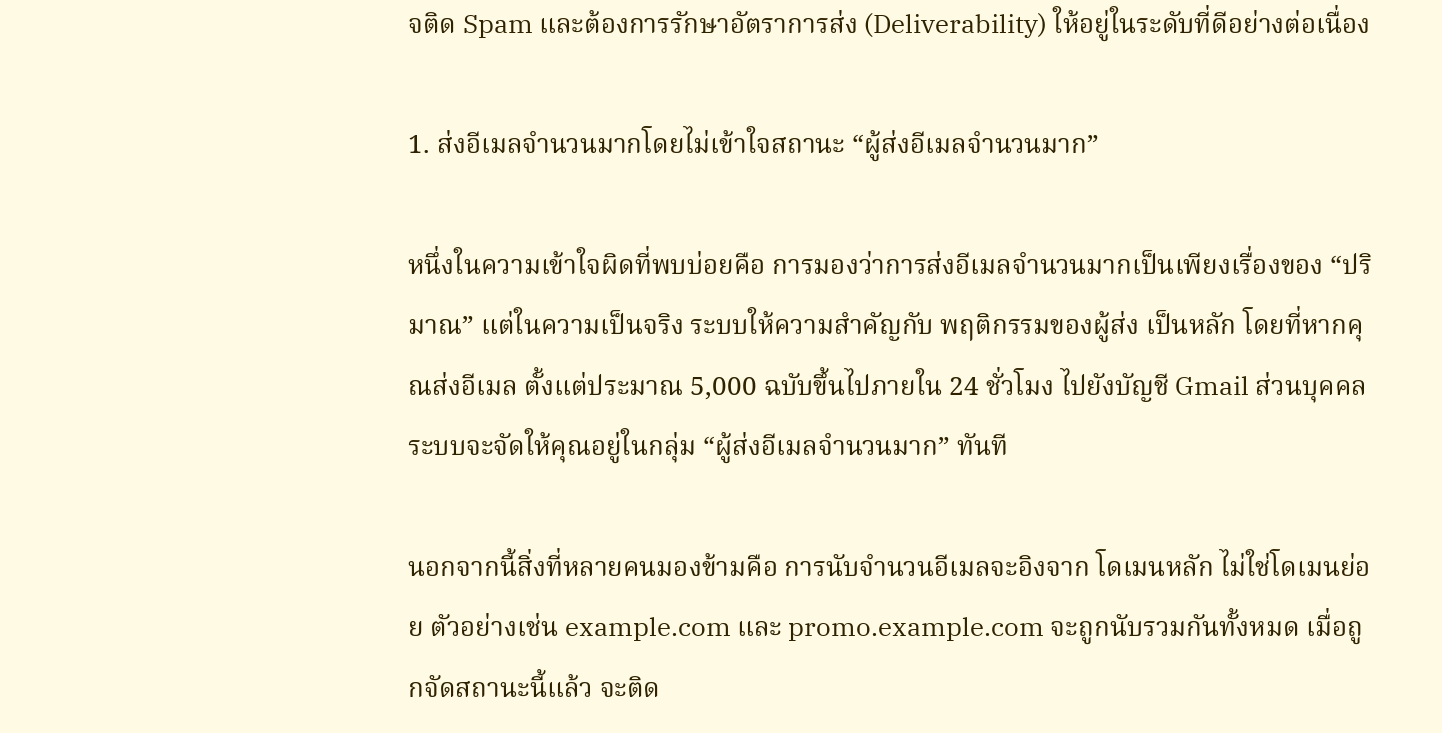จติด Spam และต้องการรักษาอัตราการส่ง (Deliverability) ให้อยู่ในระดับที่ดีอย่างต่อเนื่อง

1. ส่งอีเมลจำนวนมากโดยไม่เข้าใจสถานะ “ผู้ส่งอีเมลจำนวนมาก”

หนึ่งในความเข้าใจผิดที่พบบ่อยคือ การมองว่าการส่งอีเมลจำนวนมากเป็นเพียงเรื่องของ “ปริมาณ” แต่ในความเป็นจริง ระบบให้ความสำคัญกับ พฤติกรรมของผู้ส่ง เป็นหลัก โดยที่หากคุณส่งอีเมล ตั้งแต่ประมาณ 5,000 ฉบับขึ้นไปภายใน 24 ชั่วโมง ไปยังบัญชี Gmail ส่วนบุคคล ระบบจะจัดให้คุณอยู่ในกลุ่ม “ผู้ส่งอีเมลจำนวนมาก” ทันที

นอกจากนี้สิ่งที่หลายคนมองข้ามคือ การนับจำนวนอีเมลจะอิงจาก โดเมนหลัก ไม่ใช่โดเมนย่อย ตัวอย่างเช่น example.com และ promo.example.com จะถูกนับรวมกันทั้งหมด เมื่อถูกจัดสถานะนี้แล้ว จะติด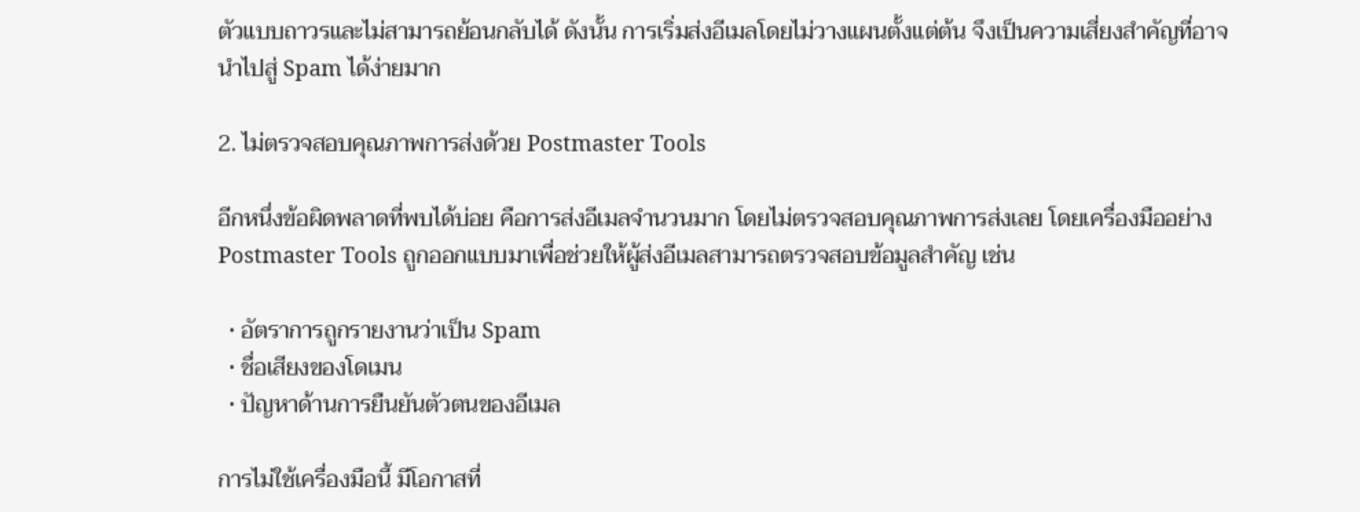ตัวแบบถาวรและไม่สามารถย้อนกลับได้ ดังนั้น การเริ่มส่งอีเมลโดยไม่วางแผนตั้งแต่ต้น จึงเป็นความเสี่ยงสำคัญที่อาจนำไปสู่ Spam ได้ง่ายมาก

2. ไม่ตรวจสอบคุณภาพการส่งด้วย Postmaster Tools

อีกหนึ่งข้อผิดพลาดที่พบได้บ่อย คือการส่งอีเมลจำนวนมาก โดยไม่ตรวจสอบคุณภาพการส่งเลย โดยเครื่องมืออย่าง Postmaster Tools ถูกออกแบบมาเพื่อช่วยให้ผู้ส่งอีเมลสามารถตรวจสอบข้อมูลสำคัญ เช่น

  • อัตราการถูกรายงานว่าเป็น Spam
  • ชื่อเสียงของโดเมน
  • ปัญหาด้านการยืนยันตัวตนของอีเมล

การไม่ใช้เครื่องมือนี้ มีโอกาสที่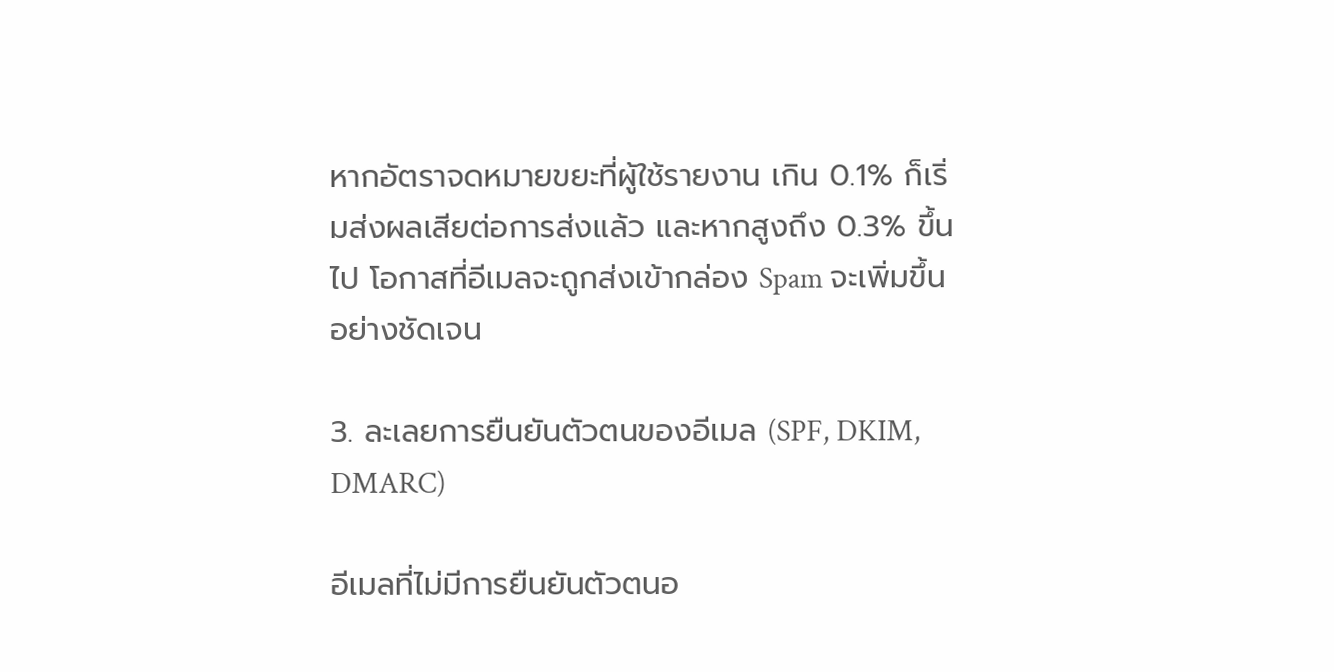หากอัตราจดหมายขยะที่ผู้ใช้รายงาน เกิน 0.1% ก็เริ่มส่งผลเสียต่อการส่งแล้ว และหากสูงถึง 0.3% ขึ้นไป โอกาสที่อีเมลจะถูกส่งเข้ากล่อง Spam จะเพิ่มขึ้นอย่างชัดเจน

3. ละเลยการยืนยันตัวตนของอีเมล (SPF, DKIM, DMARC)

อีเมลที่ไม่มีการยืนยันตัวตนอ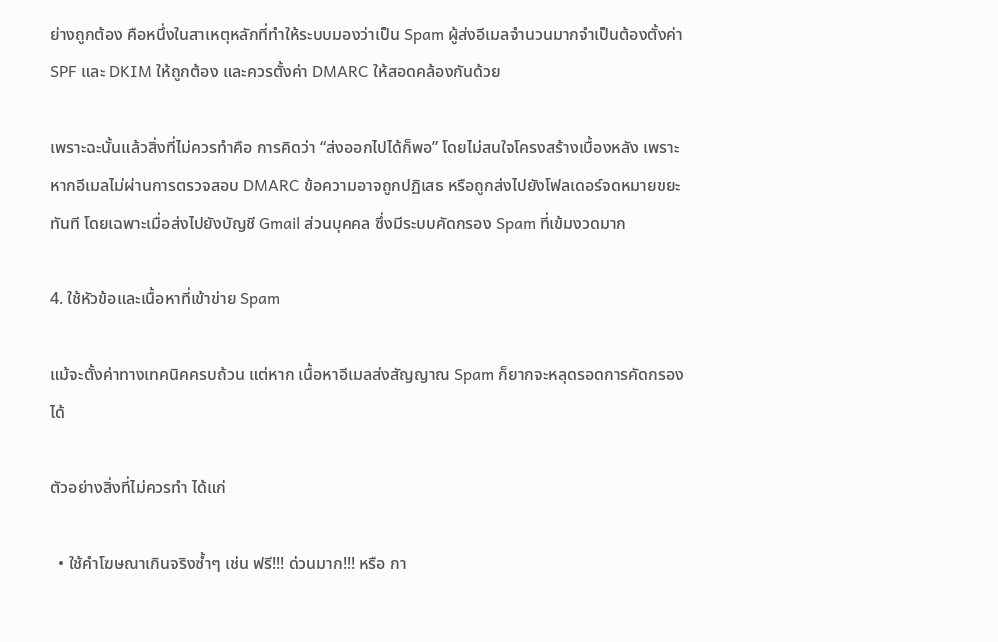ย่างถูกต้อง คือหนึ่งในสาเหตุหลักที่ทำให้ระบบมองว่าเป็น Spam ผู้ส่งอีเมลจำนวนมากจำเป็นต้องตั้งค่า SPF และ DKIM ให้ถูกต้อง และควรตั้งค่า DMARC ให้สอดคล้องกันด้วย

เพราะฉะนั้นแล้วสิ่งที่ไม่ควรทำคือ การคิดว่า “ส่งออกไปได้ก็พอ” โดยไม่สนใจโครงสร้างเบื้องหลัง เพราะหากอีเมลไม่ผ่านการตรวจสอบ DMARC ข้อความอาจถูกปฏิเสธ หรือถูกส่งไปยังโฟลเดอร์จดหมายขยะทันที โดยเฉพาะเมื่อส่งไปยังบัญชี Gmail ส่วนบุคคล ซึ่งมีระบบคัดกรอง Spam ที่เข้มงวดมาก

4. ใช้หัวข้อและเนื้อหาที่เข้าข่าย Spam

แม้จะตั้งค่าทางเทคนิคครบถ้วน แต่หาก เนื้อหาอีเมลส่งสัญญาณ Spam ก็ยากจะหลุดรอดการคัดกรองได้

ตัวอย่างสิ่งที่ไม่ควรทำ ได้แก่

  • ใช้คำโฆษณาเกินจริงซ้ำๆ เช่น ฟรี!!! ด่วนมาก!!! หรือ กา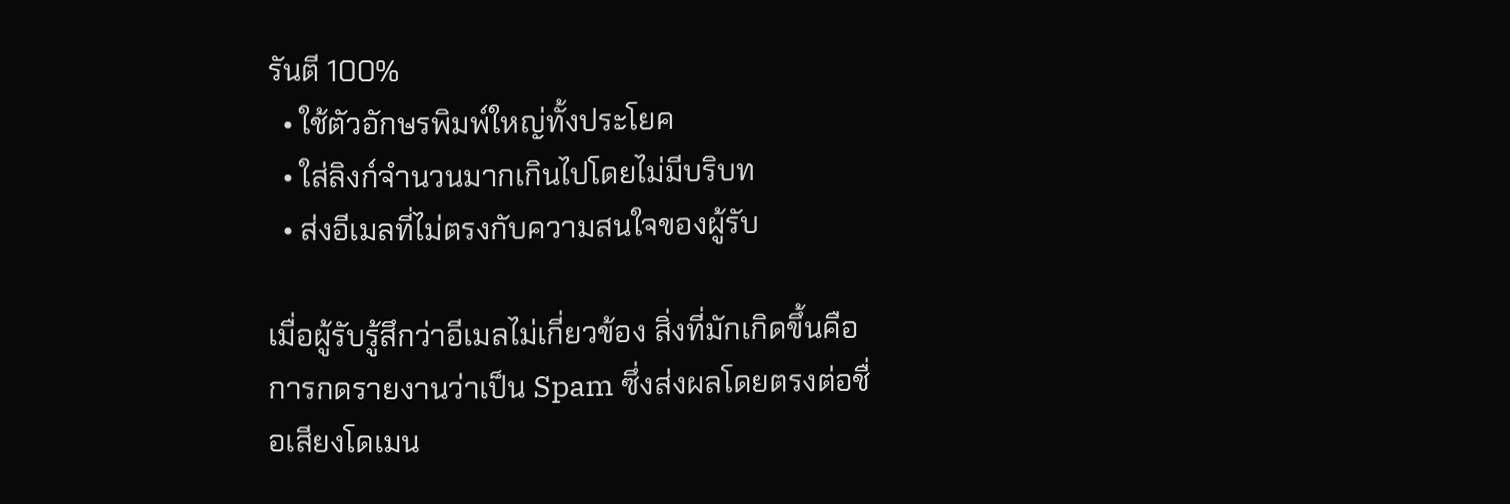รันตี 100%
  • ใช้ตัวอักษรพิมพ์ใหญ่ทั้งประโยค
  • ใส่ลิงก์จำนวนมากเกินไปโดยไม่มีบริบท
  • ส่งอีเมลที่ไม่ตรงกับความสนใจของผู้รับ

เมื่อผู้รับรู้สึกว่าอีเมลไม่เกี่ยวข้อง สิ่งที่มักเกิดขึ้นคือ การกดรายงานว่าเป็น Spam ซึ่งส่งผลโดยตรงต่อชื่อเสียงโดเมน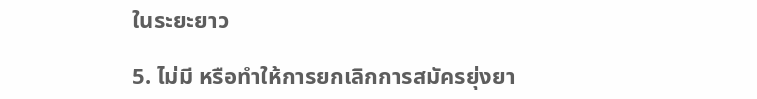ในระยะยาว

5. ไม่มี หรือทำให้การยกเลิกการสมัครยุ่งยา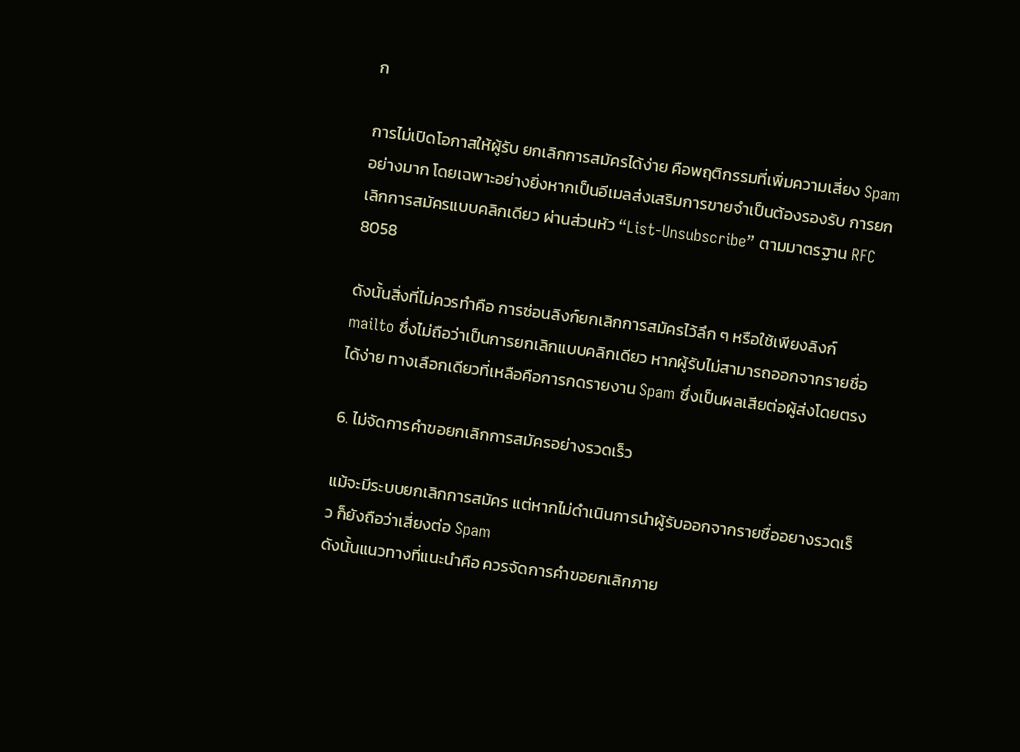ก

การไม่เปิดโอกาสให้ผู้รับ ยกเลิกการสมัครได้ง่าย คือพฤติกรรมที่เพิ่มความเสี่ยง Spam อย่างมาก โดยเฉพาะอย่างยิ่งหากเป็นอีเมลส่งเสริมการขายจำเป็นต้องรองรับ การยกเลิกการสมัครแบบคลิกเดียว ผ่านส่วนหัว “List-Unsubscribe” ตามมาตรฐาน RFC 8058

ดังนั้นสิ่งที่ไม่ควรทำคือ การซ่อนลิงก์ยกเลิกการสมัครไว้ลึก ๆ หรือใช้เพียงลิงก์ mailto ซึ่งไม่ถือว่าเป็นการยกเลิกแบบคลิกเดียว หากผู้รับไม่สามารถออกจากรายชื่อได้ง่าย ทางเลือกเดียวที่เหลือคือการกดรายงาน Spam ซึ่งเป็นผลเสียต่อผู้ส่งโดยตรง

6. ไม่จัดการคำขอยกเลิกการสมัครอย่างรวดเร็ว

แม้จะมีระบบยกเลิกการสมัคร แต่หากไม่ดำเนินการนำผู้รับออกจากรายชื่ออยางรวดเร็ว ก็ยังถือว่าเสี่ยงต่อ Spam
ดังนั้นแนวทางที่แนะนำคือ ควรจัดการคำขอยกเลิกภาย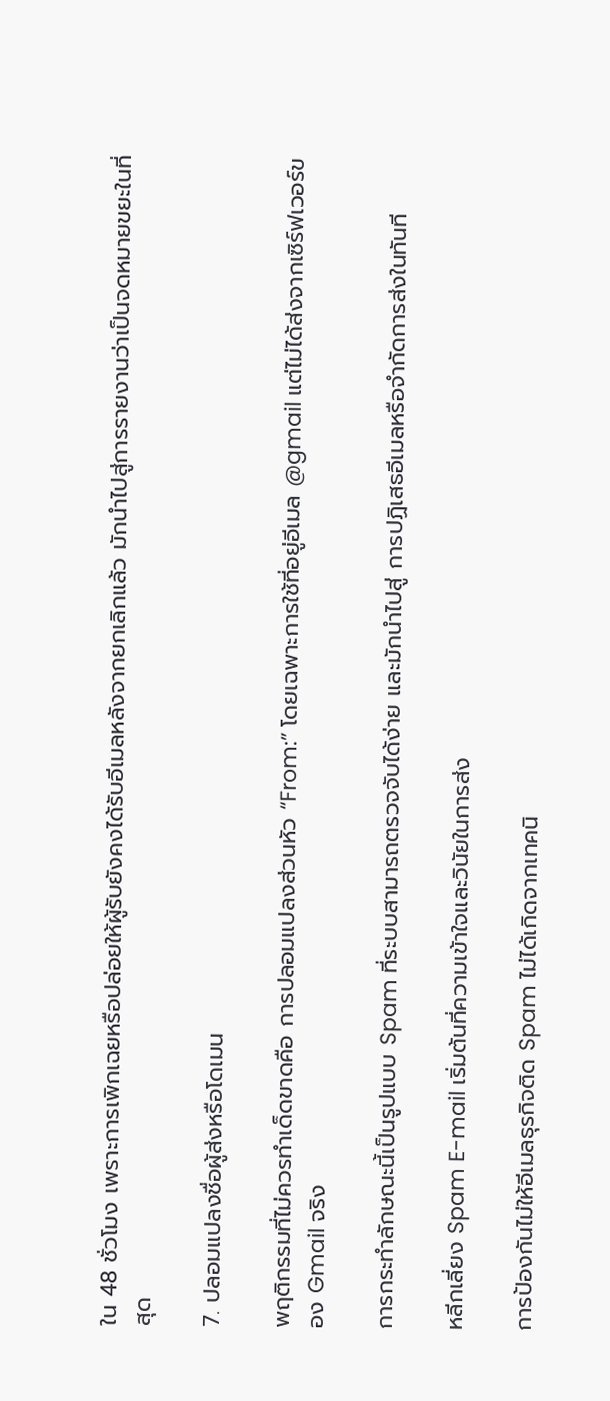ใน 48 ชั่วโมง เพราะการเพิกเฉยหรือปล่อยให้ผู้รับยังคงได้รับอีเมลหลังจากยกเลิกแล้ว มักนำไปสู่การรายงานว่าเป็นจดหมายขยะในที่สุด

7. ปลอมแปลงชื่อผู้ส่งหรือโดเมน

พฤติกรรมที่ไม่ควรทำเด็ดขาดคือ การปลอมแปลงส่วนหัว “From:” โดยเฉพาะการใช้ที่อยู่อีเมล @gmail แต่ไม่ได้ส่งจากเซิร์ฟเวอร์ของ Gmail จริง

การกระทำลักษณะนี้เป็นรูปแบบ Spam ที่ระบบสามารถตรวจจับได้ง่าย และมักนำไปสู่ การปฏิเสธอีเมลหรือจำกัดการส่งในทันที

หลีกเลี่ยง Spam E-mail เริ่มต้นที่ความเข้าใจและวินัยในการส่ง

การป้องกันไม่ให้อีเมลธุรกิจติด Spam ไม่ได้เกิดจากเทคนิ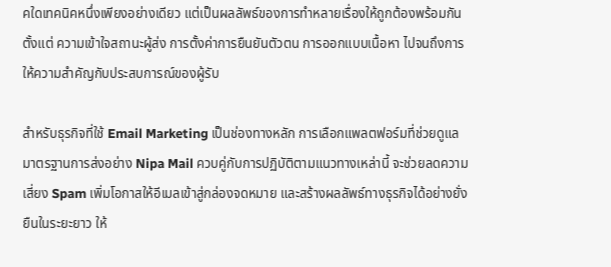คใดเทคนิคหนึ่งเพียงอย่างเดียว แต่เป็นผลลัพธ์ของการทำหลายเรื่องให้ถูกต้องพร้อมกัน ตั้งแต่ ความเข้าใจสถานะผู้ส่ง การตั้งค่าการยืนยันตัวตน การออกแบบเนื้อหา ไปจนถึงการให้ความสำคัญกับประสบการณ์ของผู้รับ

สำหรับธุรกิจที่ใช้ Email Marketing เป็นช่องทางหลัก การเลือกแพลตฟอร์มที่ช่วยดูแลมาตรฐานการส่งอย่าง Nipa Mail ควบคู่กับการปฏิบัติตามแนวทางเหล่านี้ จะช่วยลดความเสี่ยง Spam เพิ่มโอกาสให้อีเมลเข้าสู่กล่องจดหมาย และสร้างผลลัพธ์ทางธุรกิจได้อย่างยั่งยืนในระยะยาว ให้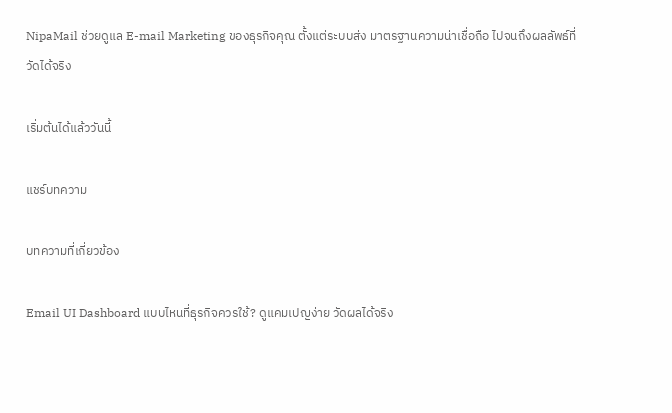NipaMail ช่วยดูแล E-mail Marketing ของธุรกิจคุณ ตั้งแต่ระบบส่ง มาตรฐานความน่าเชื่อถือ ไปจนถึงผลลัพธ์ที่วัดได้จริง

เริ่มต้นได้แล้ววันนี้

แชร์บทความ

บทความที่เกี่ยวข้อง

Email UI Dashboard แบบไหนที่ธุรกิจควรใช้? ดูแคมเปญง่าย วัดผลได้จริง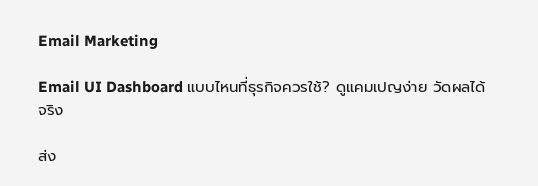Email Marketing

Email UI Dashboard แบบไหนที่ธุรกิจควรใช้? ดูแคมเปญง่าย วัดผลได้จริง

ส่ง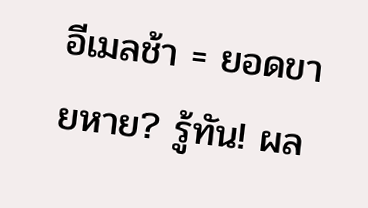อีเมลช้า = ยอดขายหาย? รู้ทัน! ผล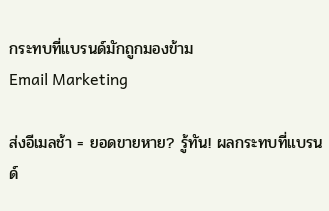กระทบที่แบรนด์มักถูกมองข้าม
Email Marketing

ส่งอีเมลช้า = ยอดขายหาย? รู้ทัน! ผลกระทบที่แบรนด์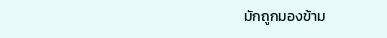มักถูกมองข้าม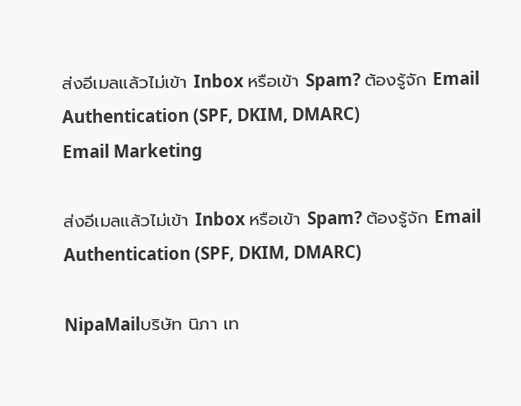ส่งอีเมลแล้วไม่เข้า Inbox หรือเข้า Spam? ต้องรู้จัก Email Authentication (SPF, DKIM, DMARC)
Email Marketing

ส่งอีเมลแล้วไม่เข้า Inbox หรือเข้า Spam? ต้องรู้จัก Email Authentication (SPF, DKIM, DMARC)

NipaMailบริษัท นิภา เท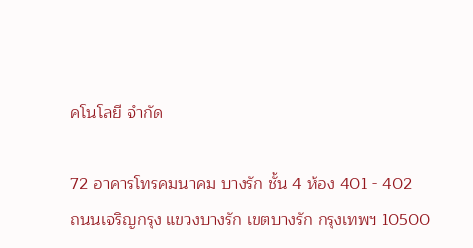คโนโลยี จำกัด

72 อาคารโทรคมนาคม บางรัก ชั้น 4 ห้อง 401 - 402
ถนนเจริญกรุง แขวงบางรัก เขตบางรัก กรุงเทพฯ 10500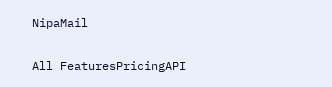NipaMail

All FeaturesPricingAPI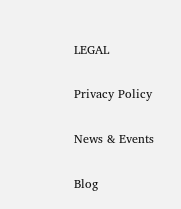LEGAL

Privacy Policy

News & Events

Blog